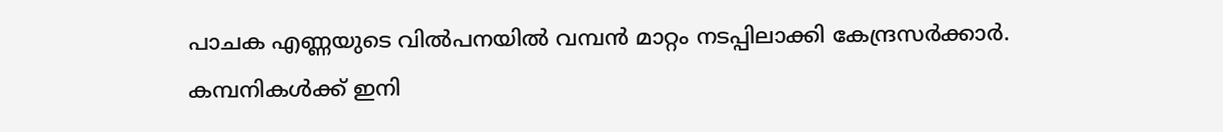പാചക എണ്ണയുടെ വിൽപനയിൽ വമ്പൻ മാറ്റം നടപ്പിലാക്കി കേന്ദ്രസർക്കാർ. കമ്പനികൾക്ക് ഇനി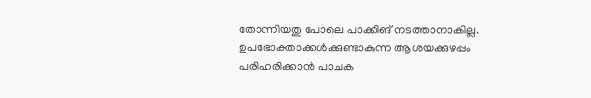തോന്നിയതു പോലെ പാക്കിങ് നടത്താനാകില്ല. ഉപഭോക്താക്കൾക്കുണ്ടാകുന്ന ആശയക്കുഴപ്പം പരിഹരിക്കാൻ പാചക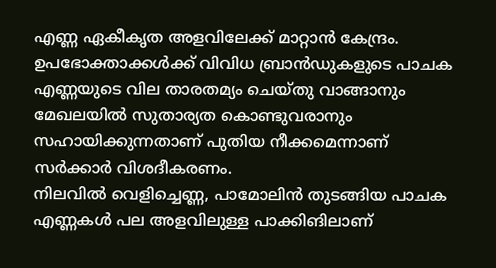എണ്ണ ഏകീകൃത അളവിലേക്ക് മാറ്റാൻ കേന്ദ്രം. ഉപഭോക്താക്കൾക്ക് വിവിധ ബ്രാൻഡുകളുടെ പാചക എണ്ണയുടെ വില താരതമ്യം ചെയ്തു വാങ്ങാനും മേഖലയിൽ സുതാര്യത കൊണ്ടുവരാനും സഹായിക്കുന്നതാണ് പുതിയ നീക്കമെന്നാണ് സർക്കാർ വിശദീകരണം.
നിലവിൽ വെളിച്ചെണ്ണ, പാമോലിൻ തുടങ്ങിയ പാചക എണ്ണകൾ പല അളവിലുള്ള പാക്കിങിലാണ്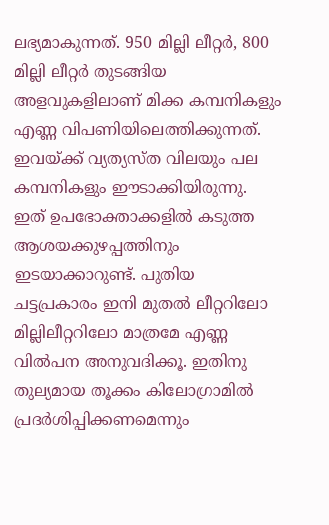ലഭ്യമാകുന്നത്. 950 മില്ലി ലീറ്റർ, 800 മില്ലി ലീറ്റർ തുടങ്ങിയ അളവുകളിലാണ് മിക്ക കമ്പനികളും എണ്ണ വിപണിയിലെത്തിക്കുന്നത്. ഇവയ്ക്ക് വ്യത്യസ്ത വിലയും പല കമ്പനികളും ഈടാക്കിയിരുന്നു. ഇത് ഉപഭോക്താക്കളിൽ കടുത്ത ആശയക്കുഴപ്പത്തിനും ഇടയാക്കാറുണ്ട്. പുതിയ ചട്ടപ്രകാരം ഇനി മുതൽ ലീറ്ററിലോ മില്ലിലീറ്ററിലോ മാത്രമേ എണ്ണ വിൽപന അനുവദിക്കൂ. ഇതിനു തുല്യമായ തൂക്കം കിലോഗ്രാമിൽ പ്രദർശിപ്പിക്കണമെന്നും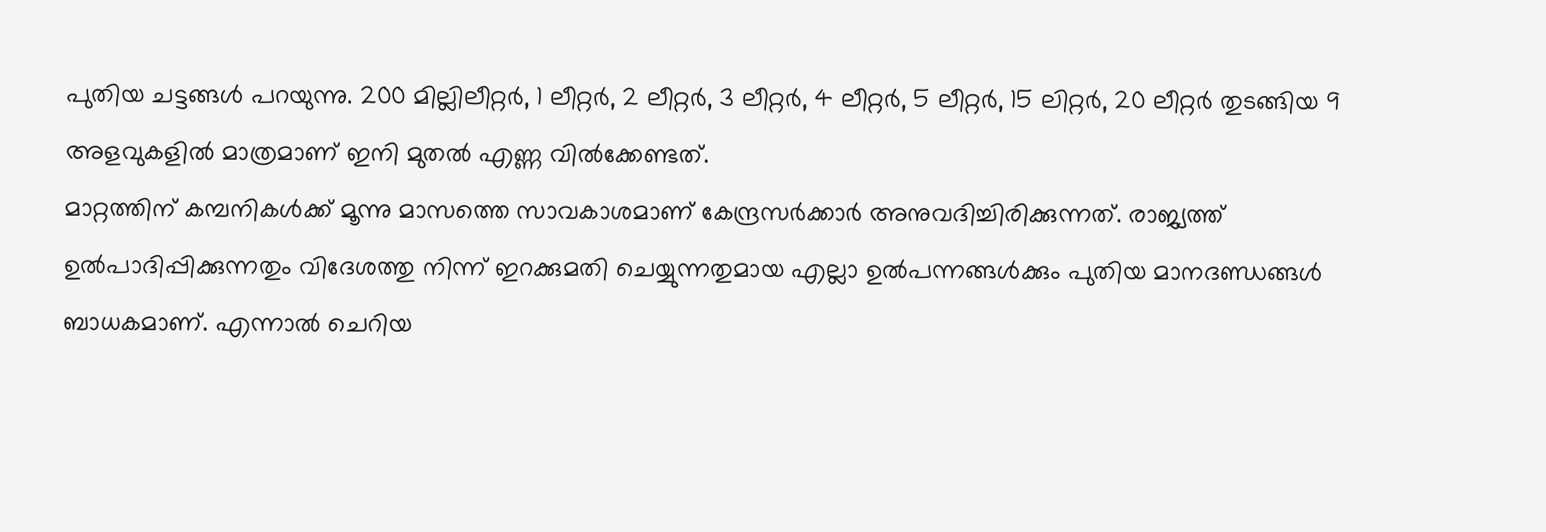പുതിയ ചട്ടങ്ങൾ പറയുന്നു. 200 മില്ലിലീറ്റർ, 1 ലീറ്റർ, 2 ലീറ്റർ, 3 ലീറ്റർ, 4 ലീറ്റർ, 5 ലീറ്റർ, 15 ലിറ്റർ, 20 ലീറ്റർ തുടങ്ങിയ 9 അളവുകളിൽ മാത്രമാണ് ഇനി മുതൽ എണ്ണ വിൽക്കേണ്ടത്.
മാറ്റത്തിന് കമ്പനികൾക്ക് മൂന്നു മാസത്തെ സാവകാശമാണ് കേന്ദ്രസർക്കാർ അനുവദിച്ചിരിക്കുന്നത്. രാജ്യത്ത് ഉൽപാദിപ്പിക്കുന്നതും വിദേശത്തു നിന്ന് ഇറക്കുമതി ചെയ്യുന്നതുമായ എല്ലാ ഉൽപന്നങ്ങൾക്കും പുതിയ മാനദണ്ഡങ്ങൾ ബാധകമാണ്. എന്നാൽ ചെറിയ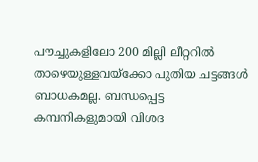പൗച്ചുകളിലോ 200 മില്ലി ലീറ്ററിൽ താഴെയുള്ളവയ്ക്കോ പുതിയ ചട്ടങ്ങൾ ബാധകമല്ല. ബന്ധപ്പെട്ട കമ്പനികളുമായി വിശദ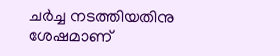ചർച്ച നടത്തിയതിനു ശേഷമാണ്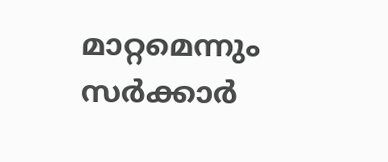മാറ്റമെന്നും സർക്കാർ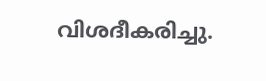വിശദീകരിച്ചു.